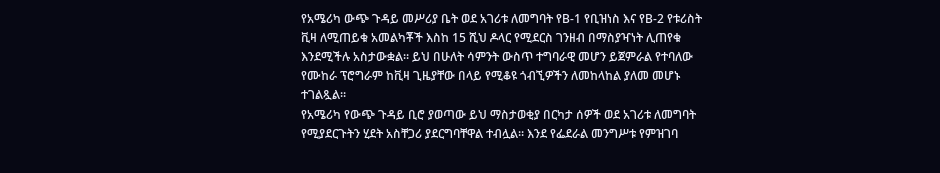የአሜሪካ ውጭ ጉዳይ መሥሪያ ቤት ወደ አገሪቱ ለመግባት የB-1 የቢዝነስ እና የB-2 የቱሪስት ቪዛ ለሚጠይቁ አመልካቾች እስከ 15 ሺህ ዶላር የሚደርስ ገንዘብ በማስያዣነት ሊጠየቁ እንደሚችሉ አስታውቋል። ይህ በሁለት ሳምንት ውስጥ ተግባራዊ መሆን ይጀምራል የተባለው የሙከራ ፕሮግራም ከቪዛ ጊዜያቸው በላይ የሚቆዩ ጎብኚዎችን ለመከላከል ያለመ መሆኑ ተገልጿል።
የአሜሪካ የውጭ ጉዳይ ቢሮ ያወጣው ይህ ማስታወቂያ በርካታ ሰዎች ወደ አገሪቱ ለመግባት የሚያደርጉትን ሂደት አስቸጋሪ ያደርግባቸዋል ተብሏል። እንደ የፌደራል መንግሥቱ የምዝገባ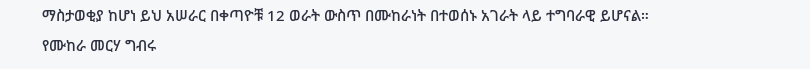ማስታወቂያ ከሆነ ይህ አሠራር በቀጣዮቹ 12 ወራት ውስጥ በሙከራነት በተወሰኑ አገራት ላይ ተግባራዊ ይሆናል።
የሙከራ መርሃ ግብሩ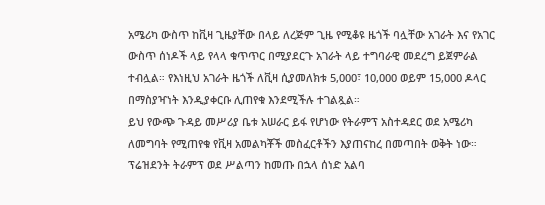አሜሪካ ውስጥ ከቪዛ ጊዜያቸው በላይ ለረጅም ጊዜ የሚቆዩ ዜጎች ባሏቸው አገራት እና የአገር ውስጥ ሰነዶች ላይ የላላ ቁጥጥር በሚያደርጉ አገራት ላይ ተግባራዊ መደረግ ይጀምራል ተብሏል። የእነዚህ አገራት ዜጎች ለቪዛ ሲያመለክቱ 5,000፣ 10,000 ወይም 15,000 ዶላር በማስያዣነት እንዲያቀርቡ ሊጠየቁ እንደሚችሉ ተገልጿል።
ይህ የውጭ ጉዳይ መሥሪያ ቤቱ አሠራር ይፋ የሆነው የትራምፕ አስተዳደር ወደ አሜሪካ ለመግባት የሚጠየቁ የቪዛ አመልካቾች መስፈርቶችን እያጠናከረ በመጣበት ወቅት ነው። ፕሬዝደንት ትራምፕ ወደ ሥልጣን ከመጡ በኋላ ሰነድ አልባ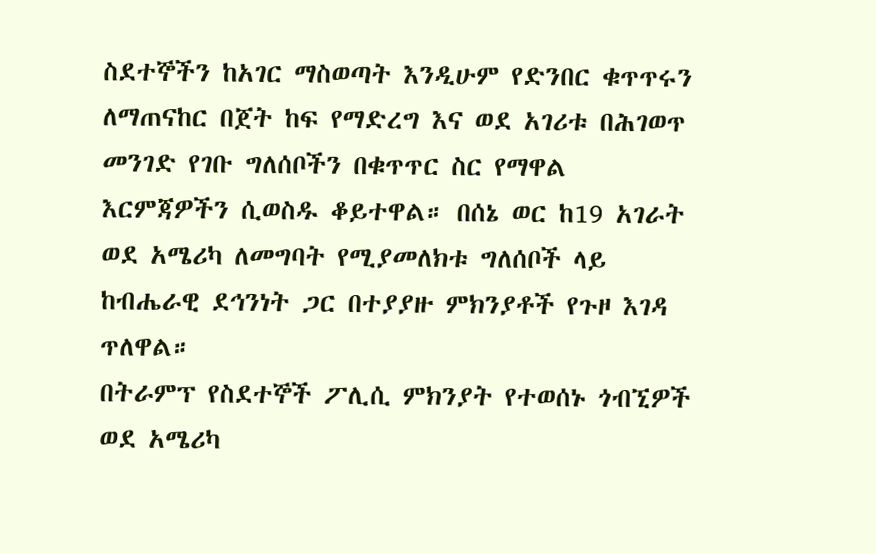ስደተኞችን ከአገር ማስወጣት እንዲሁም የድንበር ቁጥጥሩን ለማጠናከር በጀት ከፍ የማድረግ እና ወደ አገሪቱ በሕገወጥ መንገድ የገቡ ግለሰቦችን በቁጥጥር ስር የማዋል እርምጃዎችን ሲወስዱ ቆይተዋል። በሰኔ ወር ከ19 አገራት ወደ አሜሪካ ለመግባት የሚያመለክቱ ግለሰቦች ላይ ከብሔራዊ ደኅንነት ጋር በተያያዙ ምክንያቶች የጉዞ እገዳ ጥለዋል።
በትራምፕ የስደተኞች ፖሊሲ ምክንያት የተወሰኑ ጎብኚዎች ወደ አሜሪካ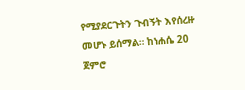የሚያደርጉትን ጉብኝት እየሰረዙ መሆኑ ይሰማል። ከነሐሴ 20 ጀምሮ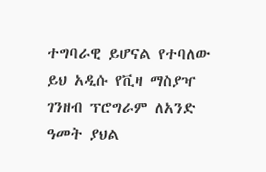ተግባራዊ ይሆናል የተባለው ይህ አዲሱ የቪዛ ማስያዣ ገንዘብ ፕሮግራም ለአንድ ዓመት ያህል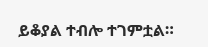ይቆያል ተብሎ ተገምቷል።